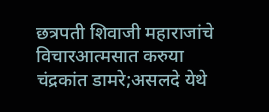छत्रपती शिवाजी महाराजांचे विचारआत्मसात करुया
चंद्रकांत डामरे;असलदे येथे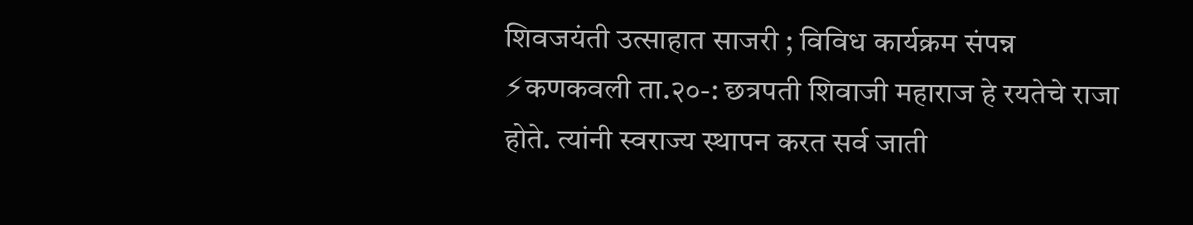शिवजयंती उत्साहात साजरी ; विविध कार्यक्रम संपन्न ⚡कणकवली ता.२०-: छत्रपती शिवाजी महाराज हे रयतेचे राजा होते. त्यांनी स्वराज्य स्थापन करत सर्व जाती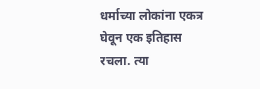धर्माच्या लोकांना एकत्र घेवून एक इतिहास रचला. त्या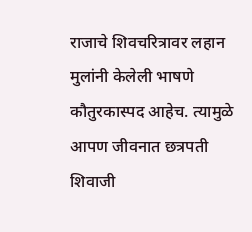राजाचे शिवचरित्रावर लहान मुलांनी केलेली भाषणे कौतुरकास्पद आहेच. त्यामुळे आपण जीवनात छत्रपती शिवाजी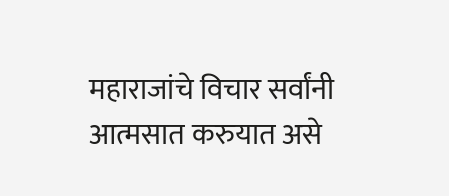महाराजांचे विचार सर्वांनी आत्मसात करुयात असे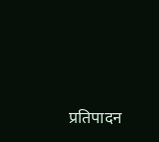प्रतिपादन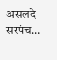असलदे सरपंच…